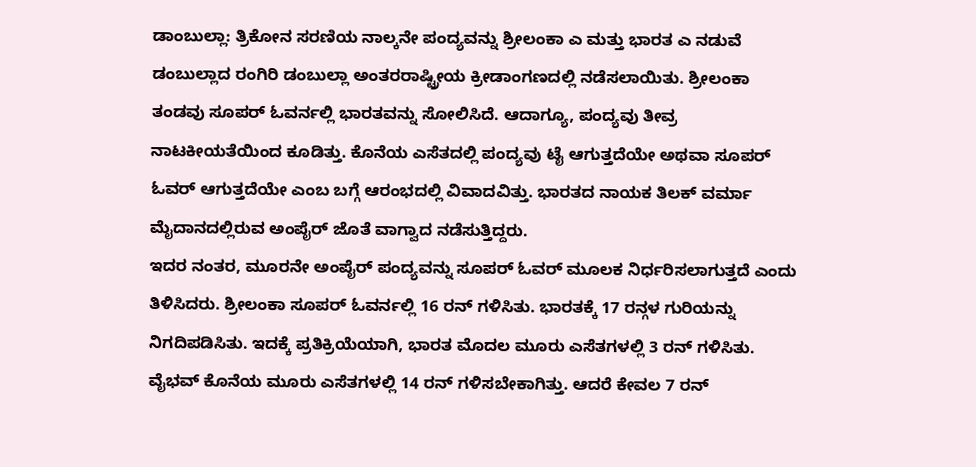ಡಾಂಬುಲ್ಲಾ: ತ್ರಿಕೋನ ಸರಣಿಯ ನಾಲ್ಕನೇ ಪಂದ್ಯವನ್ನು ಶ್ರೀಲಂಕಾ ಎ ಮತ್ತು ಭಾರತ ಎ ನಡುವೆ ಡಂಬುಲ್ಲಾದ ರಂಗಿರಿ ಡಂಬುಲ್ಲಾ ಅಂತರರಾಷ್ಟ್ರೀಯ ಕ್ರೀಡಾಂಗಣದಲ್ಲಿ ನಡೆಸಲಾಯಿತು. ಶ್ರೀಲಂಕಾ ತಂಡವು ಸೂಪರ್ ಓವರ್ನಲ್ಲಿ ಭಾರತವನ್ನು ಸೋಲಿಸಿದೆ. ಆದಾಗ್ಯೂ, ಪಂದ್ಯವು ತೀವ್ರ ನಾಟಕೀಯತೆಯಿಂದ ಕೂಡಿತ್ತು. ಕೊನೆಯ ಎಸೆತದಲ್ಲಿ ಪಂದ್ಯವು ಟೈ ಆಗುತ್ತದೆಯೇ ಅಥವಾ ಸೂಪರ್ ಓವರ್ ಆಗುತ್ತದೆಯೇ ಎಂಬ ಬಗ್ಗೆ ಆರಂಭದಲ್ಲಿ ವಿವಾದವಿತ್ತು. ಭಾರತದ ನಾಯಕ ತಿಲಕ್ ವರ್ಮಾ ಮೈದಾನದಲ್ಲಿರುವ ಅಂಪೈರ್ ಜೊತೆ ವಾಗ್ವಾದ ನಡೆಸುತ್ತಿದ್ದರು.
ಇದರ ನಂತರ, ಮೂರನೇ ಅಂಪೈರ್ ಪಂದ್ಯವನ್ನು ಸೂಪರ್ ಓವರ್ ಮೂಲಕ ನಿರ್ಧರಿಸಲಾಗುತ್ತದೆ ಎಂದು ತಿಳಿಸಿದರು. ಶ್ರೀಲಂಕಾ ಸೂಪರ್ ಓವರ್ನಲ್ಲಿ 16 ರನ್ ಗಳಿಸಿತು. ಭಾರತಕ್ಕೆ 17 ರನ್ಗಳ ಗುರಿಯನ್ನು ನಿಗದಿಪಡಿಸಿತು. ಇದಕ್ಕೆ ಪ್ರತಿಕ್ರಿಯೆಯಾಗಿ, ಭಾರತ ಮೊದಲ ಮೂರು ಎಸೆತಗಳಲ್ಲಿ 3 ರನ್ ಗಳಿಸಿತು. ವೈಭವ್ ಕೊನೆಯ ಮೂರು ಎಸೆತಗಳಲ್ಲಿ 14 ರನ್ ಗಳಿಸಬೇಕಾಗಿತ್ತು. ಆದರೆ ಕೇವಲ 7 ರನ್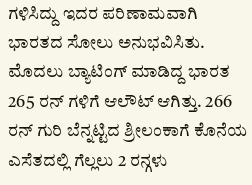ಗಳಿಸಿದ್ದು ಇದರ ಪರಿಣಾಮವಾಗಿ ಭಾರತದ ಸೋಲು ಅನುಭವಿಸಿತು.
ಮೊದಲು ಬ್ಯಾಟಿಂಗ್ ಮಾಡಿದ್ದ ಭಾರತ 265 ರನ್ ಗಳಿಗೆ ಆಲೌಟ್ ಆಗಿತ್ತು. 266 ರನ್ ಗುರಿ ಬೆನ್ನಟ್ಟಿದ ಶ್ರೀಲಂಕಾಗೆ ಕೊನೆಯ ಎಸೆತದಲ್ಲಿ ಗೆಲ್ಲಲು 2 ರನ್ಗಳು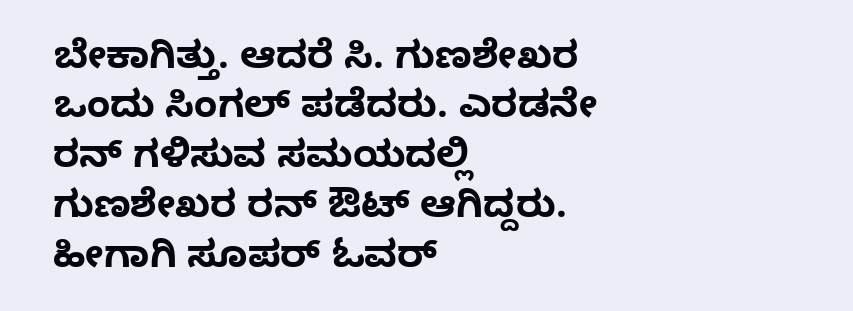ಬೇಕಾಗಿತ್ತು. ಆದರೆ ಸಿ. ಗುಣಶೇಖರ ಒಂದು ಸಿಂಗಲ್ ಪಡೆದರು. ಎರಡನೇ ರನ್ ಗಳಿಸುವ ಸಮಯದಲ್ಲಿ ಗುಣಶೇಖರ ರನ್ ಔಟ್ ಆಗಿದ್ದರು. ಹೀಗಾಗಿ ಸೂಪರ್ ಓವರ್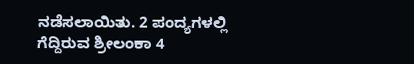ನಡೆಸಲಾಯಿತು. 2 ಪಂದ್ಯಗಳಲ್ಲಿ ಗೆದ್ದಿರುವ ಶ್ರೀಲಂಕಾ 4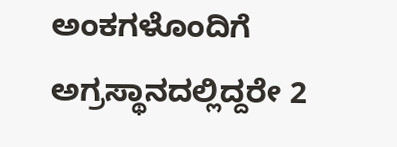ಅಂಕಗಳೊಂದಿಗೆ ಅಗ್ರಸ್ಥಾನದಲ್ಲಿದ್ದರೇ 2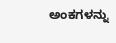ಅಂಕಗಳನ್ನು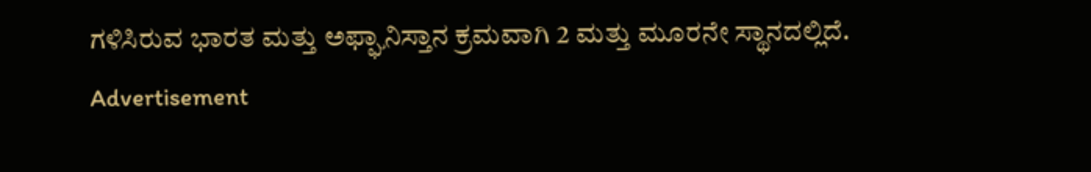ಗಳಿಸಿರುವ ಭಾರತ ಮತ್ತು ಅಫ್ಘಾನಿಸ್ತಾನ ಕ್ರಮವಾಗಿ 2 ಮತ್ತು ಮೂರನೇ ಸ್ಥಾನದಲ್ಲಿದೆ.
Advertisement